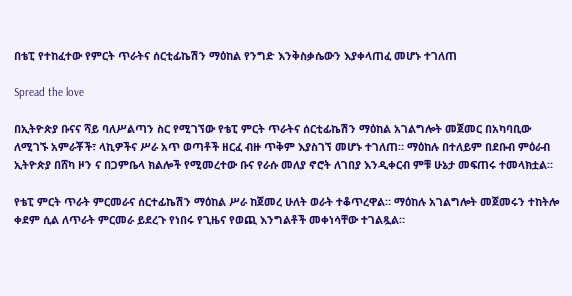በቴፒ የተከፈተው የምርት ጥራትና ሰርቲፊኬሽን ማዕከል የንግድ እንቅስቃሴውን እያቀላጠፈ መሆኑ ተገለጠ

Spread the love

በኢትዮጵያ ቡናና ሻይ ባለሥልጣን ስር የሚገኘው የቴፒ ምርት ጥራትና ሰርቲፊኬሽን ማዕከል አገልግሎት መጀመር በአካባቢው ለሚገኙ አምራቾች፣ ላኪዎችና ሥራ አጥ ወጣቶች ዘርፈ ብዙ ጥቅም እያስገኘ መሆኑ ተገለጠ። ማዕከሉ በተለይም በደቡብ ምዕራብ ኢትዮጵያ በሸካ ዞን ና በጋምቤላ ክልሎች የሚመረተው ቡና የራሱ መለያ ኖሮት ለገበያ እንዲቀርብ ምቹ ሁኔታ መፍጠሩ ተመላክቷል።

የቴፒ ምርት ጥራት ምርመራና ሰርተፊኬሽን ማዕከል ሥራ ከጀመረ ሁለት ወራት ተቆጥረዋል። ማዕከሉ አገልግሎት መጀመሩን ተከትሎ ቀደም ሲል ለጥራት ምርመራ ይደረጉ የነበሩ የጊዜና የወጪ እንግልቶች መቀነሳቸው ተገልጿል።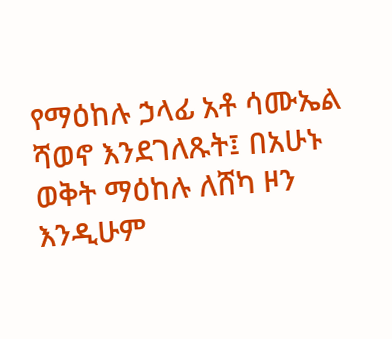የማዕከሉ ኃላፊ አቶ ሳሙኤል ሻወኖ እንደገለጹት፤ በአሁኑ ወቅት ማዕከሉ ለሸካ ዞን እንዲሁም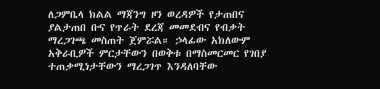ለጋምቤላ ክልል ማጃንግ ዞን ወረዳዎች የታጠበና ያልታጠበ ቡና የጥራት ደረጃ መመደብና የብቃት ማረጋገጫ መስጠት ጀምሯል። ኃላፊው አክለውም አቅራቢዎች ምርታቸውን በወቅቱ በማስመርመር የገበያ ተጠቃሚነታቸውን ማረጋገጥ እንዳለባቸው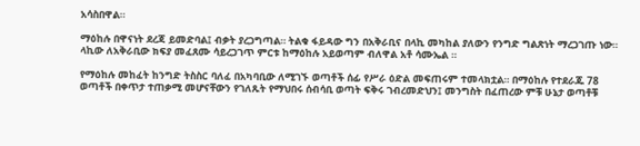አሳስበዋል።

ማዕከሉ በዋናነት ደረጃ ይመድባል፤ ብቃት ያረጋግጣል። ትልቁ ፋይዳው ግን በአቅራቢና በላኪ መካከል ያለውን የንግድ ግልጽነት ማረጋገጡ ነው። ላኪው ለአቅራቢው ክፍያ መፈጸሙ ሳይረጋገጥ ምርቱ ከማዕከሉ አይወጣም ብለዋል አቶ ሳሙኤል ።

የማዕከሉ መከፈት ከንግድ ትስስር ባለፈ በአካባቢው ለሚገኙ ወጣቶች ሰፊ የሥራ ዕድል መፍጠሩም ተመላክቷል። በማዕከሉ የተደራጁ 78 ወጣቶች በቀጥታ ተጠቃሚ መሆናቸውን የገለጹት የማህበሩ ሰብሳቢ ወጣት ፍቅሩ ገብረመድህን፤ መንግስት በፈጠረው ምቹ ሁኔታ ወጣቶቹ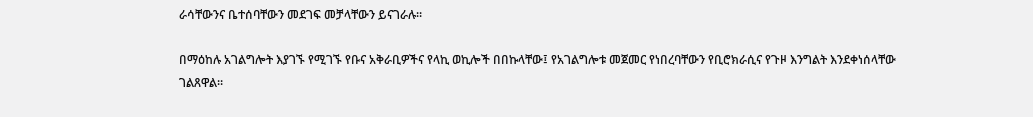ራሳቸውንና ቤተሰባቸውን መደገፍ መቻላቸውን ይናገራሉ።

በማዕከሉ አገልግሎት እያገኙ የሚገኙ የቡና አቅራቢዎችና የላኪ ወኪሎች በበኩላቸው፤ የአገልግሎቱ መጀመር የነበረባቸውን የቢሮክራሲና የጉዞ እንግልት እንደቀነሰላቸው ገልጸዋል።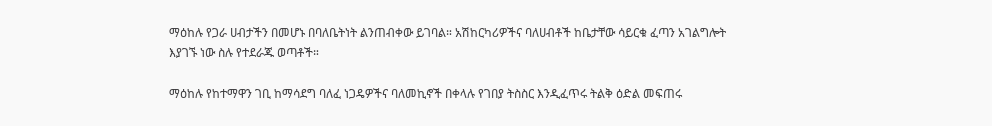ማዕከሉ የጋራ ሀብታችን በመሆኑ በባለቤትነት ልንጠብቀው ይገባል። አሽከርካሪዎችና ባለሀብቶች ከቤታቸው ሳይርቁ ፈጣን አገልግሎት እያገኙ ነው ስሉ የተደራጁ ወጣቶች።

ማዕከሉ የከተማዋን ገቢ ከማሳደግ ባለፈ ነጋዴዎችና ባለመኪኖች በቀላሉ የገበያ ትስስር እንዲፈጥሩ ትልቅ ዕድል መፍጠሩ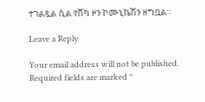ተገልጿል ሲል የሸካ ዞን ኮሙኒኬሽን ዘግቧል።

Leave a Reply

Your email address will not be published. Required fields are marked *